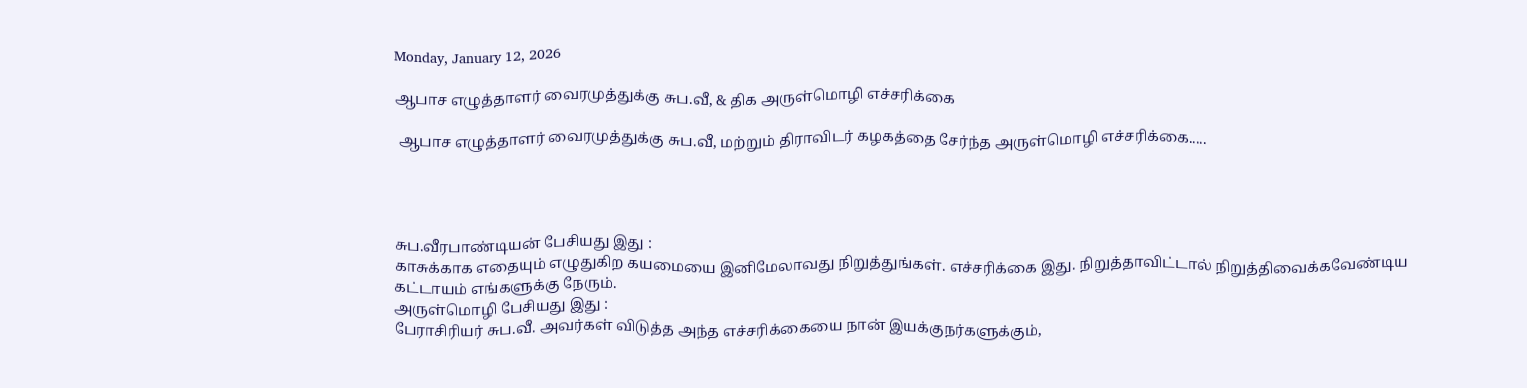Monday, January 12, 2026

ஆபாச எழுத்தாளர் வைரமுத்துக்கு சுப.வீ, & திக அருள்மொழி எச்சரிக்கை

 ஆபாச எழுத்தாளர் வைரமுத்துக்கு சுப.வீ, மற்றும் திராவிடர் கழகத்தை சேர்ந்த அருள்மொழி எச்சரிக்கை.....




சுப.வீரபாண்டியன் பேசியது இது :
காசுக்காக எதையும் எழுதுகிற கயமையை இனிமேலாவது நிறுத்துங்கள். எச்சரிக்கை இது. நிறுத்தாவிட்டால் நிறுத்திவைக்கவேண்டிய கட்டாயம் எங்களுக்கு நேரும்.
அருள்மொழி பேசியது இது :
பேராசிரியர் சுப.வீ. அவர்கள் விடுத்த அந்த எச்சரிக்கையை நான் இயக்குநர்களுக்கும்,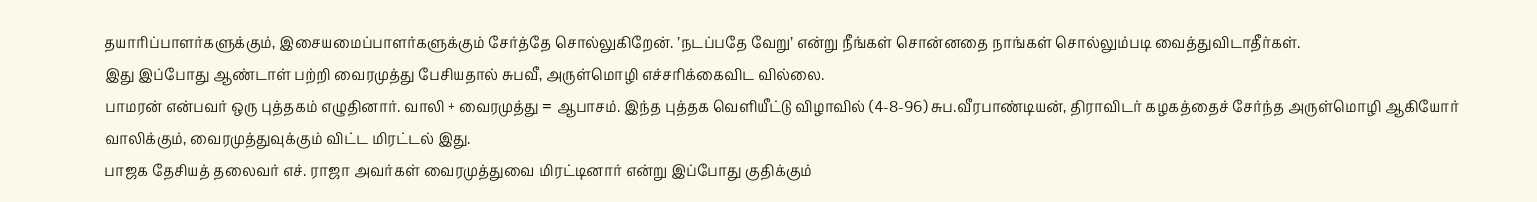தயாரிப்பாளர்களுக்கும், இசையமைப்பாளர்களுக்கும் சேர்த்தே சொல்லுகிறேன். ’நடப்பதே வேறு’ என்று நீங்கள் சொன்னதை நாங்கள் சொல்லும்படி வைத்துவிடாதீர்கள்.
இது இப்போது ஆண்டாள் பற்றி வைரமுத்து பேசியதால் சுபவீ, அருள்மொழி எச்சரிக்கைவிட வில்லை.
பாமரன் என்பவர் ஒரு புத்தகம் எழுதினார். வாலி + வைரமுத்து = ஆபாசம். இந்த புத்தக வெளியீட்டு விழாவில் (4-8-96) சுப.வீரபாண்டியன், திராவிடர் கழகத்தைச் சேர்ந்த அருள்மொழி ஆகியோர் வாலிக்கும், வைரமுத்துவுக்கும் விட்ட மிரட்டல் இது.
பாஜக தேசியத் தலைவர் எச். ராஜா அவர்கள் வைரமுத்துவை மிரட்டினார் என்று இப்போது குதிக்கும்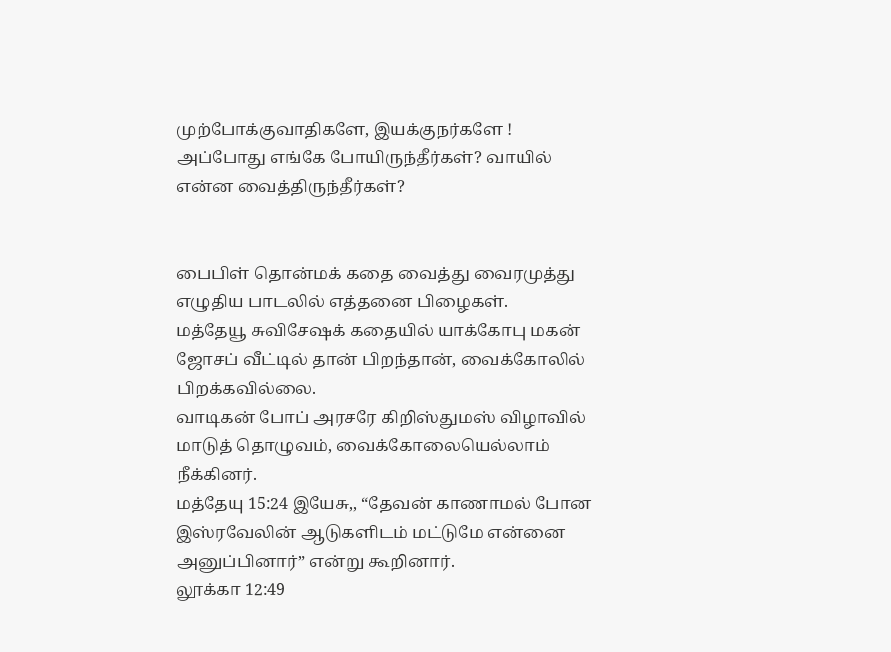முற்போக்குவாதிகளே, இயக்குநர்களே ! அப்போது எங்கே போயிருந்தீர்கள்? வாயில் என்ன வைத்திருந்தீர்கள்?


பைபிள் தொன்மக் கதை வைத்து வைரமுத்து எழுதிய பாடலில் எத்தனை பிழைகள்.
மத்தேயூ சுவிசேஷக் கதையில் யாக்கோபு மகன் ஜோசப் வீட்டில் தான் பிறந்தான், வைக்கோலில் பிறக்கவில்லை.
வாடிகன் போப் அரசரே கிறிஸ்துமஸ் விழாவில் மாடுத் தொழுவம், வைக்கோலையெல்லாம் நீக்கினர்.
மத்தேயு 15:24 இயேசு,, “தேவன் காணாமல் போன இஸ்ரவேலின் ஆடுகளிடம் மட்டுமே என்னை அனுப்பினார்” என்று கூறினார்.
லூக்கா 12:49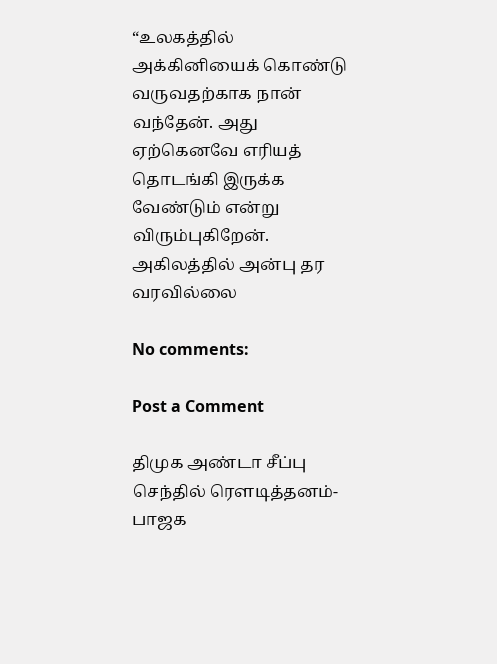“உலகத்தில் அக்கினியைக் கொண்டு வருவதற்காக நான் வந்தேன். அது ஏற்கெனவே எரியத் தொடங்கி இருக்க வேண்டும் என்று விரும்புகிறேன்.
அகிலத்தில் அன்பு தர வரவில்லை

No comments:

Post a Comment

திமுக அண்டா சீப்பு செந்தில் ரௌடித்தனம்- பாஜக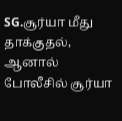SG.சூர்யா மீது தாக்குதல், ஆனால் போலீசில் சூர்யா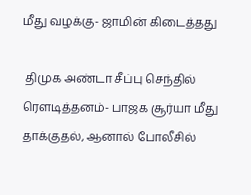மீது வழக்கு- ஜாமின் கிடைத்தது

 திமுக அண்டா சீப்பு செந்தில் ரௌடித்தனம்- பாஜக சூர்யா மீது தாக்குதல், ஆனால் போலீசில்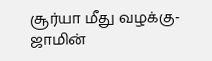சூர்யா மீது வழக்கு- ஜாமின்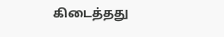கிடைத்தது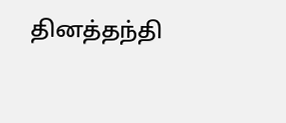தினத்தந்தி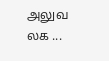அலுவ லக ...